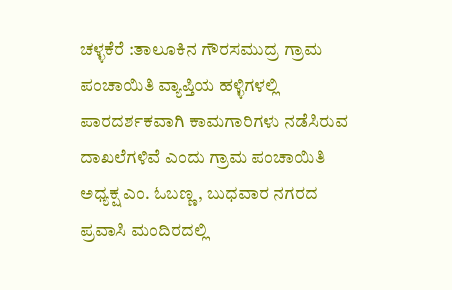ಚಳ್ಳಕೆರೆ :ತಾಲೂಕಿನ ಗೌರಸಮುದ್ರ ಗ್ರಾಮ ಪಂಚಾಯಿತಿ ವ್ಯಾಪ್ತಿಯ ಹಳ್ಳಿಗಳಲ್ಲಿ ಪಾರದರ್ಶಕವಾಗಿ ಕಾಮಗಾರಿಗಳು ನಡೆಸಿರುವ ದಾಖಲೆಗಳಿವೆ ಎಂದು ಗ್ರಾಮ ಪಂಚಾಯಿತಿ ಅಧ್ಯಕ್ಷ ಎಂ. ಓಬಣ್ಣ, ಬುಧವಾರ ನಗರದ ಪ್ರವಾಸಿ ಮಂದಿರದಲ್ಲಿ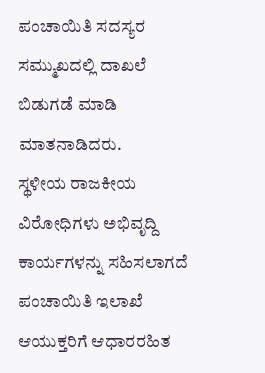ಪಂಚಾಯಿತಿ ಸದಸ್ಯರ ಸಮ್ಮುಖದಲ್ಲಿ ದಾಖಲೆ ಬಿಡುಗಡೆ ಮಾಡಿ ಮಾತನಾಡಿದರು.
ಸ್ಥಳೀಯ ರಾಜಕೀಯ ವಿರೋಧಿಗಳು ಅಭಿವೃದ್ದಿ ಕಾರ್ಯಗಳನ್ನು ಸಹಿಸಲಾಗದೆ ಪಂಚಾಯಿತಿ ಇಲಾಖೆ ಆಯುಕ್ತರಿಗೆ ಆಧಾರರಹಿತ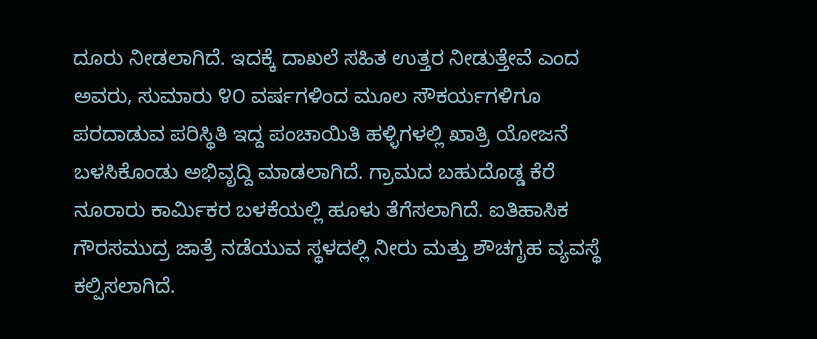ದೂರು ನೀಡಲಾಗಿದೆ. ಇದಕ್ಕೆ ದಾಖಲೆ ಸಹಿತ ಉತ್ತರ ನೀಡುತ್ತೇವೆ ಎಂದ ಅವರು, ಸುಮಾರು ೪೦ ವರ್ಷಗಳಿಂದ ಮೂಲ ಸೌಕರ್ಯಗಳಿಗೂ ಪರದಾಡುವ ಪರಿಸ್ಥಿತಿ ಇದ್ದ ಪಂಚಾಯಿತಿ ಹಳ್ಳಿಗಳಲ್ಲಿ ಖಾತ್ರಿ ಯೋಜನೆ ಬಳಸಿಕೊಂಡು ಅಭಿವೃದ್ದಿ ಮಾಡಲಾಗಿದೆ. ಗ್ರಾಮದ ಬಹುದೊಡ್ಡ ಕೆರೆ ನೂರಾರು ಕಾರ್ಮಿಕರ ಬಳಕೆಯಲ್ಲಿ ಹೂಳು ತೆಗೆಸಲಾಗಿದೆ. ಐತಿಹಾಸಿಕ ಗೌರಸಮುದ್ರ ಜಾತ್ರೆ ನಡೆಯುವ ಸ್ಥಳದಲ್ಲಿ ನೀರು ಮತ್ತು ಶೌಚಗೃಹ ವ್ಯವಸ್ಥೆ ಕಲ್ಪಿಸಲಾಗಿದೆ.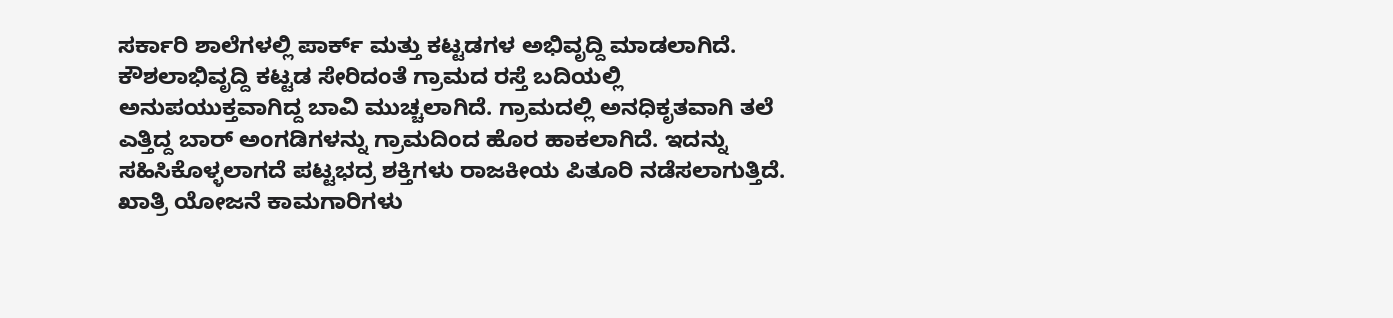ಸರ್ಕಾರಿ ಶಾಲೆಗಳಲ್ಲಿ ಪಾರ್ಕ್ ಮತ್ತು ಕಟ್ಟಡಗಳ ಅಭಿವೃದ್ದಿ ಮಾಡಲಾಗಿದೆ. ಕೌಶಲಾಭಿವೃದ್ದಿ ಕಟ್ಟಡ ಸೇರಿದಂತೆ ಗ್ರಾಮದ ರಸ್ತೆ ಬದಿಯಲ್ಲಿ ಅನುಪಯುಕ್ತವಾಗಿದ್ದ ಬಾವಿ ಮುಚ್ಚಲಾಗಿದೆ. ಗ್ರಾಮದಲ್ಲಿ ಅನಧಿಕೃತವಾಗಿ ತಲೆ ಎತ್ತಿದ್ದ ಬಾರ್ ಅಂಗಡಿಗಳನ್ನು ಗ್ರಾಮದಿಂದ ಹೊರ ಹಾಕಲಾಗಿದೆ. ಇದನ್ನು ಸಹಿಸಿಕೊಳ್ಳಲಾಗದೆ ಪಟ್ಟಭದ್ರ ಶಕ್ತಿಗಳು ರಾಜಕೀಯ ಪಿತೂರಿ ನಡೆಸಲಾಗುತ್ತಿದೆ. ಖಾತ್ರಿ ಯೋಜನೆ ಕಾಮಗಾರಿಗಳು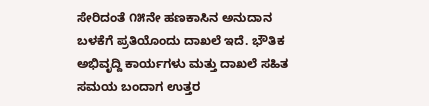ಸೇರಿದಂತೆ ೧೫ನೇ ಹಣಕಾಸಿನ ಅನುದಾನ ಬಳಕೆಗೆ ಪ್ರತಿಯೊಂದು ದಾಖಲೆ ಇದೆ. ಭೌತಿಕ ಅಭಿವೃದ್ದಿ ಕಾರ್ಯಗಳು ಮತ್ತು ದಾಖಲೆ ಸಹಿತ ಸಮಯ ಬಂದಾಗ ಉತ್ತರ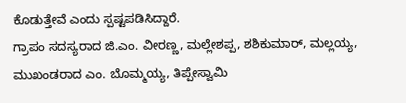ಕೊಡುತ್ತೇವೆ ಎಂದು ಸ್ಪಷ್ಟಪಡಿಸಿದ್ದಾರೆ.
ಗ್ರಾಪಂ ಸದಸ್ಯರಾದ ಜಿ.ಎಂ. ವೀರಣ್ಣ, ಮಲ್ಲೇಶಪ್ಪ, ಶಶಿಕುಮಾರ್, ಮಲ್ಲಯ್ಯ, ಮುಖಂಡರಾದ ಎಂ. ಬೊಮ್ಮಯ್ಯ, ತಿಪ್ಪೇಸ್ವಾಮಿ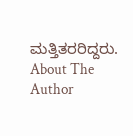ಮತ್ತಿತರರಿದ್ದರು.
About The Author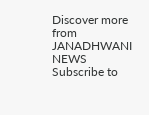Discover more from JANADHWANI NEWS
Subscribe to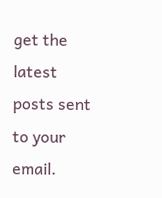get the latest posts sent to your email.